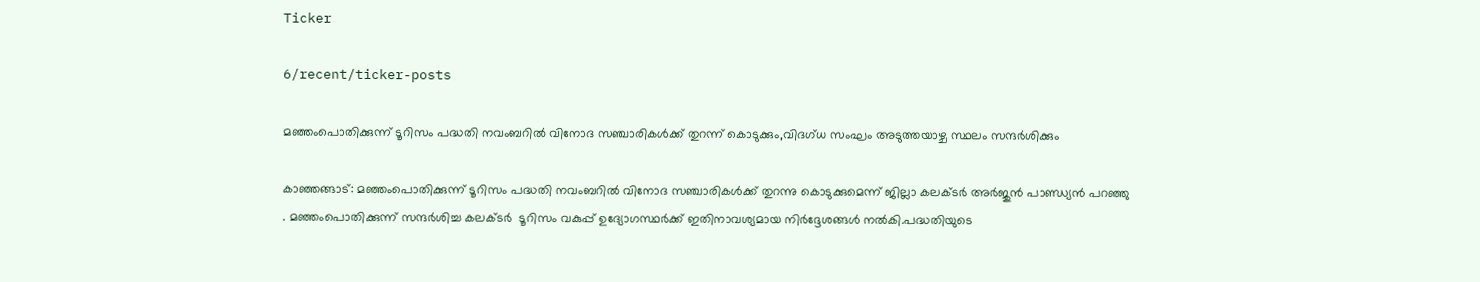Ticker

6/recent/ticker-posts

മഞ്ഞംപൊതിക്കുന്ന് ടൂറിസം പദ്ധതി നവംബറിൽ വിനോദ സഞ്ചാരികൾക്ക് തുറന്ന് കൊടുക്കും,വിദഗ്ധ സംഘം അടുത്തയാഴ്ച സ്ഥലം സന്ദർശിക്കും

കാഞ്ഞങ്ങാട്: മഞ്ഞംപൊതിക്കുന്ന് ടൂറിസം പദ്ധതി നവംബറിൽ വിനോദ സഞ്ചാരികൾക്ക് തുറന്നു കൊടുക്കുമെന്ന് ജില്ലാ കലക്ടർ അർജുൻ പാണ്ഡ്യൻ പറഞ്ഞു . മഞ്ഞംപൊതിക്കുന്ന് സന്ദർശിച്ച കലക്ടർ  ടൂറിസം വകുപ്പ് ഉദ്യോഗസ്ഥർക്ക് ഇതിനാവശ്യമായ നിർദ്ദേശങ്ങൾ നൽകി.പദ്ധതിയുടെ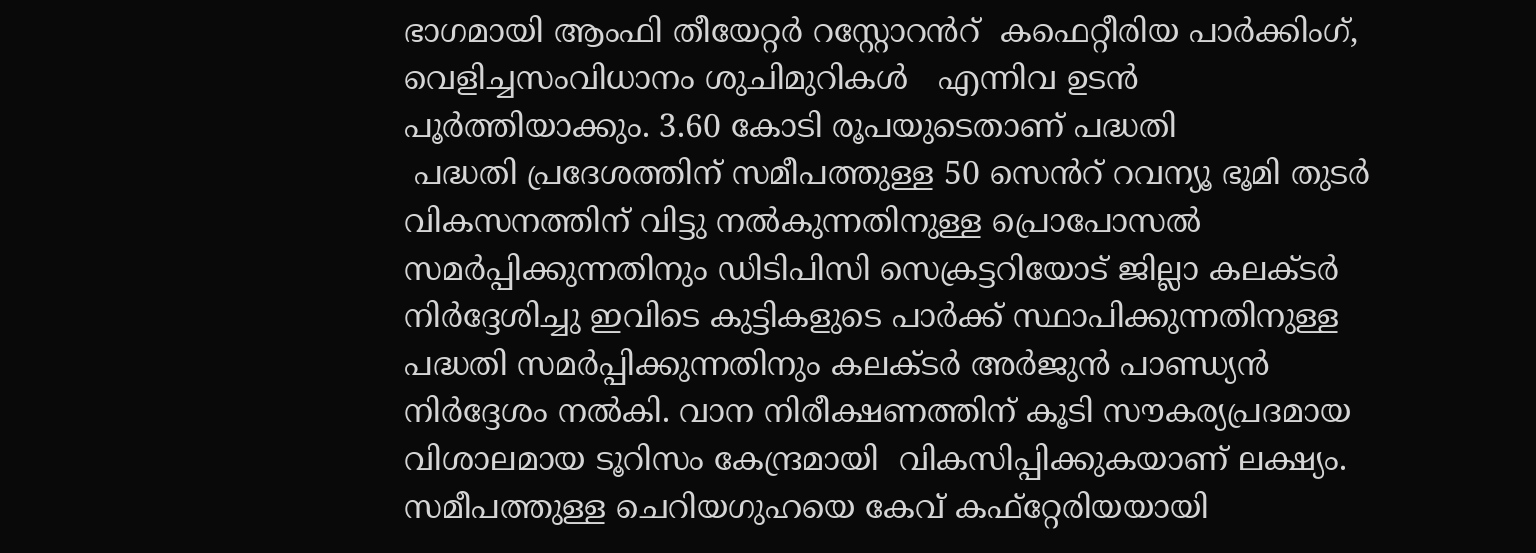ഭാഗമായി ആംഫി തീയേറ്റർ റസ്റ്റോറൻറ്  കഫെറ്റീരിയ പാർക്കിംഗ്, വെളിച്ചസംവിധാനം ശുചിമുറികൾ   എന്നിവ ഉടൻ പൂർത്തിയാക്കും. 3.60 കോടി രൂപയുടെതാണ് പദ്ധതി
 പദ്ധതി പ്രദേശത്തിന് സമീപത്തുള്ള 50 സെൻറ് റവന്യൂ ഭൂമി തുടർ വികസനത്തിന് വിട്ടു നൽകുന്നതിനുള്ള പ്രൊപോസൽ സമർപ്പിക്കുന്നതിനും ഡിടിപിസി സെക്രട്ടറിയോട് ജില്ലാ കലക്ടർ നിർദ്ദേശിച്ചു ഇവിടെ കുട്ടികളുടെ പാർക്ക് സ്ഥാപിക്കുന്നതിനുള്ള പദ്ധതി സമർപ്പിക്കുന്നതിനും കലക്ടർ അർജുൻ പാണ്ഡ്യൻ നിർദ്ദേശം നൽകി. വാന നിരീക്ഷണത്തിന് കൂടി സൗകര്യപ്രദമായ വിശാലമായ ടൂറിസം കേന്ദ്രമായി  വികസിപ്പിക്കുകയാണ് ലക്ഷ്യം. സമീപത്തുള്ള ചെറിയഗുഹയെ കേവ് കഫ്‌റ്റേരിയയായി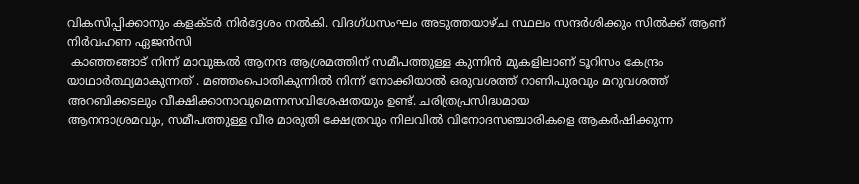വികസിപ്പിക്കാനും കളക്ടർ നിർദ്ദേശം നൽകി. വിദഗ്ധസംഘം അടുത്തയാഴ്ച സ്ഥലം സന്ദർശിക്കും സിൽക്ക് ആണ് നിർവഹണ ഏജൻസി
 കാഞ്ഞങ്ങാട് നിന്ന് മാവുങ്കൽ ആനന്ദ ആശ്രമത്തിന് സമീപത്തുള്ള കുന്നിൻ മുകളിലാണ് ടൂറിസം കേന്ദ്രം യാഥാർത്ഥ്യമാകുന്നത് . മഞ്ഞംപൊതികുന്നിൽ നിന്ന് നോക്കിയാൽ ഒരുവശത്ത് റാണിപുരവും മറുവശത്ത് അറബിക്കടലും വീക്ഷിക്കാനാവുമെന്നസവിശേഷതയും ഉണ്ട്. ചരിത്രപ്രസിദ്ധമായ
ആനന്ദാശ്രമവും, സമീപത്തുള്ള വീര മാരുതി ക്ഷേത്രവും നിലവിൽ വിനോദസഞ്ചാരികളെ ആകർഷിക്കുന്ന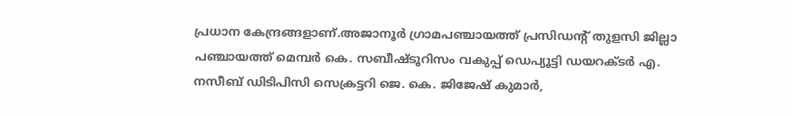പ്രധാന കേന്ദ്രങ്ങളാണ്.അജാനൂർ ഗ്രാമപഞ്ചായത്ത് പ്രസിഡൻ്റ് തുളസി ജില്ലാ പഞ്ചായത്ത് മെമ്പർ കെ. സബീഷ്ടൂറിസം വകുപ്പ് ഡെപ്യൂട്ടി ഡയറക്ടർ എ. നസീബ് ഡിടിപിസി സെക്രട്ടറി ജെ. കെ. ജിജേഷ് കുമാർ,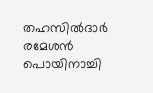തഹസിൽദാർ രമേശൻ പൊയിനാച്ചി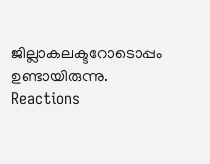ജില്ലാകലക്ടറോടൊപ്പം ഉണ്ടായിരുന്നു.
Reactions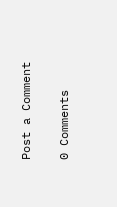Post a Comment

0 Comments